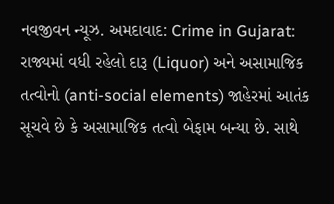નવજીવન ન્યૂઝ. અમદાવાદ: Crime in Gujarat: રાજ્યમાં વધી રહેલો દારૂ (Liquor) અને અસામાજિક તત્વોનો (anti-social elements) જાહેરમાં આતંક સૂચવે છે કે અસામાજિક તત્વો બેફામ બન્યા છે. સાથે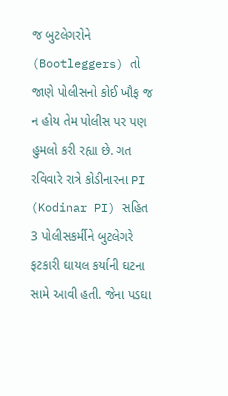જ બુટલેગરોને (Bootleggers) તો જાણે પોલીસનો કોઈ ખૌફ જ ન હોય તેમ પોલીસ પર પણ હુમલો કરી રહ્યા છે. ગત રવિવારે રાત્રે કોડીનારના PI (Kodinar PI) સહિત 3 પોલીસકર્મીને બુટલેગરે ફટકારી ઘાયલ કર્યાની ઘટના સામે આવી હતી. જેના પડઘા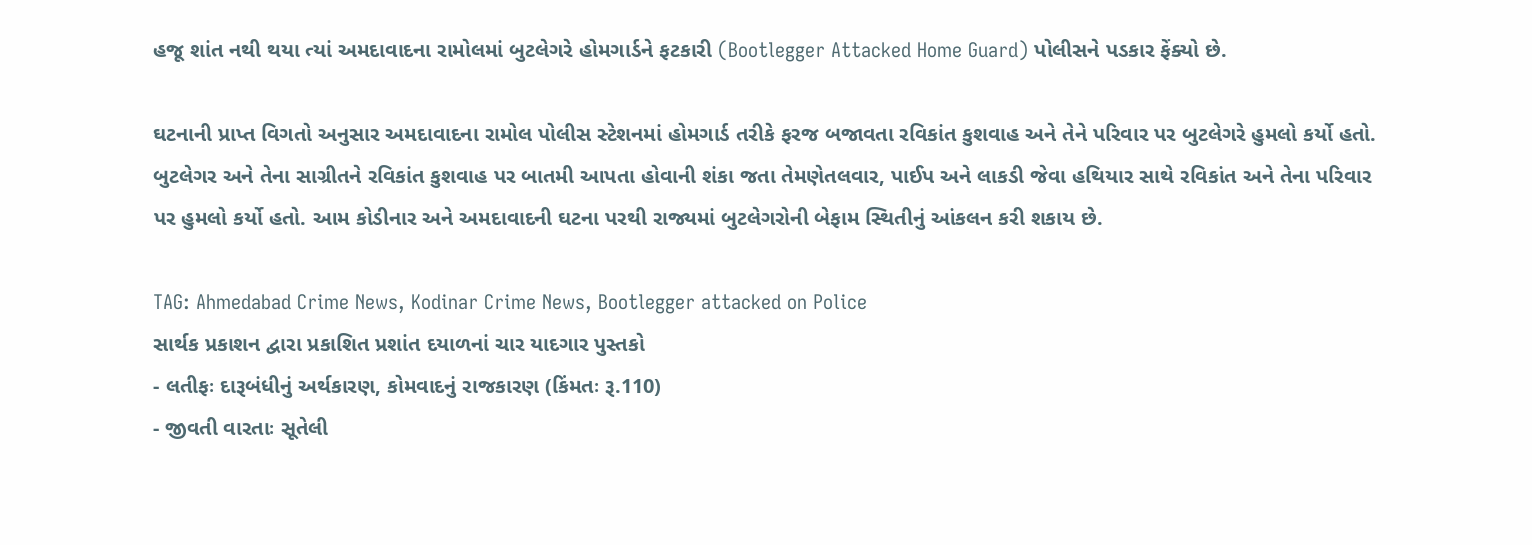હજૂ શાંત નથી થયા ત્યાં અમદાવાદના રામોલમાં બુટલેગરે હોમગાર્ડને ફટકારી (Bootlegger Attacked Home Guard) પોલીસને પડકાર ફેંક્યો છે.

ઘટનાની પ્રાપ્ત વિગતો અનુસાર અમદાવાદના રામોલ પોલીસ સ્ટેશનમાં હોમગાર્ડ તરીકે ફરજ બજાવતા રવિકાંત કુશવાહ અને તેને પરિવાર પર બુટલેગરે હુમલો કર્યો હતો. બુટલેગર અને તેના સાગ્રીતને રવિકાંત કુશવાહ પર બાતમી આપતા હોવાની શંકા જતા તેમણેતલવાર, પાઈપ અને લાકડી જેવા હથિયાર સાથે રવિકાંત અને તેના પરિવાર પર હુમલો કર્યો હતો. આમ કોડીનાર અને અમદાવાદની ઘટના પરથી રાજ્યમાં બુટલેગરોની બેફામ સ્થિતીનું આંકલન કરી શકાય છે.

TAG: Ahmedabad Crime News, Kodinar Crime News, Bootlegger attacked on Police
સાર્થક પ્રકાશન દ્વારા પ્રકાશિત પ્રશાંત દયાળનાં ચાર યાદગાર પુસ્તકો
- લતીફઃ દારૂબંધીનું અર્થકારણ, કોમવાદનું રાજકારણ (કિંમતઃ રૂ.110)
- જીવતી વારતાઃ સૂતેલી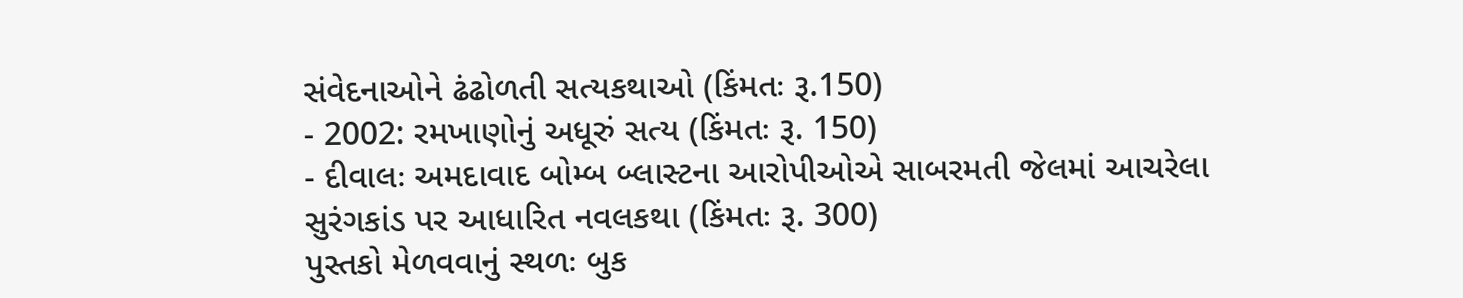સંવેદનાઓને ઢંઢોળતી સત્યકથાઓ (કિંમતઃ રૂ.150)
- 2002: રમખાણોનું અધૂરું સત્ય (કિંમતઃ રૂ. 150)
- દીવાલઃ અમદાવાદ બોમ્બ બ્લાસ્ટના આરોપીઓએ સાબરમતી જેલમાં આચરેલા સુરંગકાંડ પર આધારિત નવલકથા (કિંમતઃ રૂ. 300)
પુસ્તકો મેળવવાનું સ્થળઃ બુક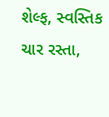શેલ્ફ, સ્વસ્તિક ચાર રસ્તા,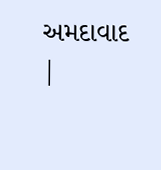અમદાવાદ |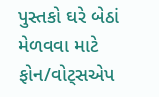પુસ્તકો ઘરે બેઠાં મેળવવા માટે ફોન/વોટ્સએપ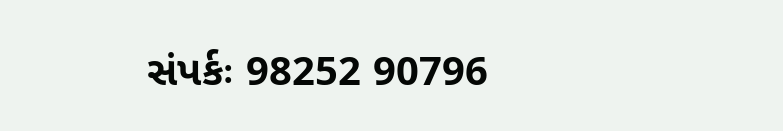સંપર્કઃ 98252 90796